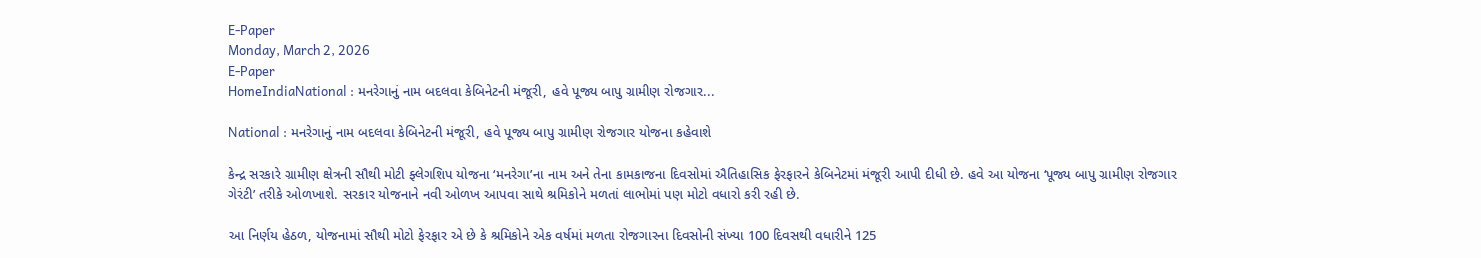E-Paper
Monday, March 2, 2026
E-Paper
HomeIndiaNational : મનરેગાનું નામ બદલવા કેબિનેટની મંજૂરી, હવે પૂજ્ય બાપુ ગ્રામીણ રોજગાર...

National : મનરેગાનું નામ બદલવા કેબિનેટની મંજૂરી, હવે પૂજ્ય બાપુ ગ્રામીણ રોજગાર યોજના કહેવાશે

કેન્દ્ર સરકારે ગ્રામીણ ક્ષેત્રની સૌથી મોટી ફ્લેગશિપ યોજના ‘મનરેગા’ના નામ અને તેના કામકાજના દિવસોમાં ઐતિહાસિક ફેરફારને કેબિનેટમાં મંજૂરી આપી દીધી છે. હવે આ યોજના ‘પૂજ્ય બાપુ ગ્રામીણ રોજગાર ગેરંટી’ તરીકે ઓળખાશે. સરકાર યોજનાને નવી ઓળખ આપવા સાથે શ્રમિકોને મળતાં લાભોમાં પણ મોટો વધારો કરી રહી છે.

આ નિર્ણય હેઠળ, યોજનામાં સૌથી મોટો ફેરફાર એ છે કે શ્રમિકોને એક વર્ષમાં મળતા રોજગારના દિવસોની સંખ્યા 100 દિવસથી વધારીને 125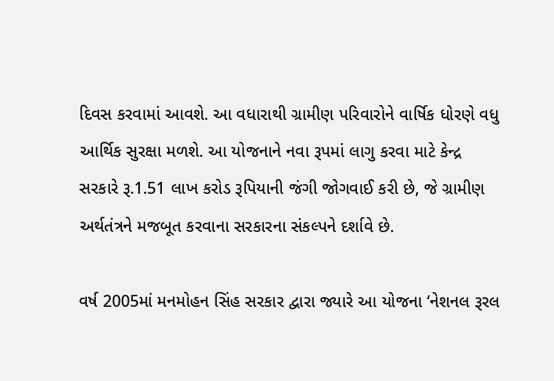દિવસ કરવામાં આવશે. આ વધારાથી ગ્રામીણ પરિવારોને વાર્ષિક ધોરણે વધુ આર્થિક સુરક્ષા મળશે. આ યોજનાને નવા રૂપમાં લાગુ કરવા માટે કેન્દ્ર સરકારે રૂ.1.51 લાખ કરોડ રૂપિયાની જંગી જોગવાઈ કરી છે, જે ગ્રામીણ અર્થતંત્રને મજબૂત કરવાના સરકારના સંકલ્પને દર્શાવે છે.

વર્ષ 2005માં મનમોહન સિંહ સરકાર દ્વારા જ્યારે આ યોજના ‘નેશનલ રૂરલ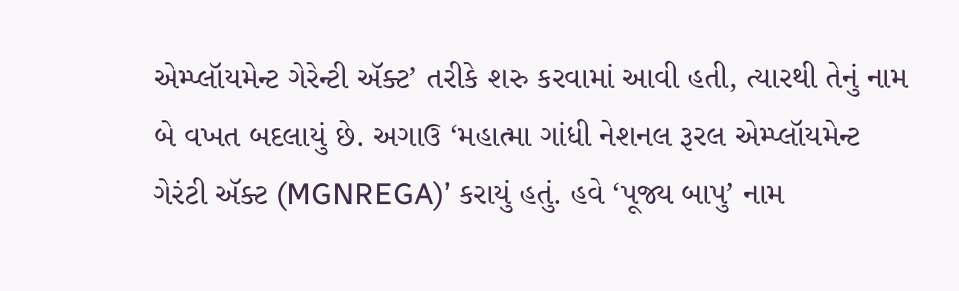એમ્પ્લૉયમેન્ટ ગેરેન્ટી ઍક્ટ’ તરીકે શરુ કરવામાં આવી હતી, ત્યારથી તેનું નામ બે વખત બદલાયું છે. અગાઉ ‘મહાત્મા ગાંધી નેશનલ રૂરલ એમ્પ્લૉયમેન્ટ ગેરંટી ઍક્ટ (MGNREGA)’ કરાયું હતું. હવે ‘પૂજ્ય બાપુ’ નામ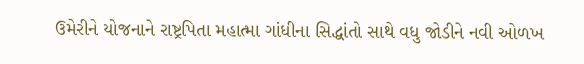ઉમેરીને યોજનાને રાષ્ટ્રપિતા મહાત્મા ગાંધીના સિદ્ધાંતો સાથે વધુ જોડીને નવી ઓળખ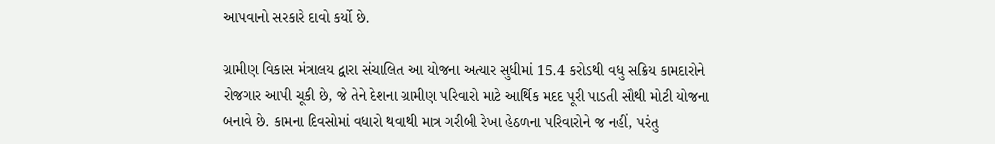આપવાનો સરકારે દાવો કર્યો છે.

ગ્રામીણ વિકાસ મંત્રાલય દ્વારા સંચાલિત આ યોજના અત્યાર સુધીમાં 15.4 કરોડથી વધુ સક્રિય કામદારોને રોજગાર આપી ચૂકી છે, જે તેને દેશના ગ્રામીણ પરિવારો માટે આર્થિક મદદ પૂરી પાડતી સૌથી મોટી યોજના બનાવે છે. કામના દિવસોમાં વધારો થવાથી માત્ર ગરીબી રેખા હેઠળના પરિવારોને જ નહીં, પરંતુ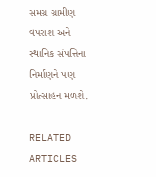સમગ્ર ગ્રામીણ વપરાશ અને સ્થાનિક સંપત્તિના નિર્માણને પણ પ્રોત્સાહન મળશે.

RELATED ARTICLES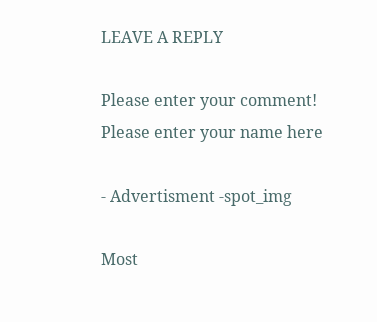LEAVE A REPLY

Please enter your comment!
Please enter your name here

- Advertisment -spot_img

Most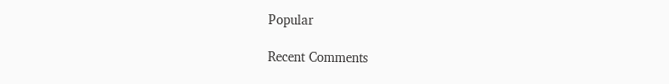Popular

Recent Comments